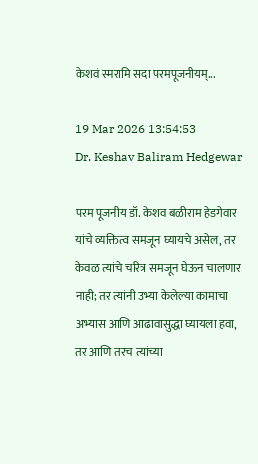केशवं स्मरामि सदा परमपूजनीयम्...

19 Mar 2026 13:54:53
Dr. Keshav Baliram Hedgewar

परम पूजनीय डॉ. केशव बळीराम हेडगेवार यांचे व्यक्तित्व समजून घ्यायचे असेल, तर केवळ त्यांचे चरित्र समजून घेऊन चालणार नाही; तर त्यांनी उभ्या केलेल्या कामाचा अभ्यास आणि आढावासुद्धा घ्यायला हवा, तर आणि तरच त्यांच्या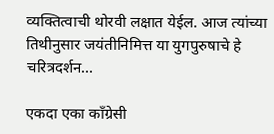व्यक्तित्वाची थोरवी लक्षात येईल. आज त्यांच्या तिथीनुसार जयंतीनिमित्त या युगपुरुषाचे हे चरित्रदर्शन...

एकदा एका काँग्रेसी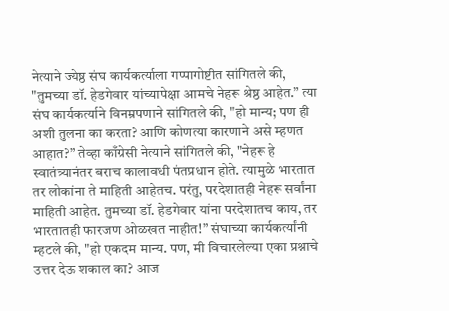नेत्याने ज्येष्ठ संघ कार्यकर्त्याला गप्पागोष्टीत सांगितले की, "तुमच्या डॉ. हेडगेवार यांच्यापेक्षा आमचे नेहरू श्रेष्ठ आहेत.” त्या संघ कार्यकर्त्याने विनम्रपणाने सांगितले की, "हो मान्य; पण ही अशी तुलना का करता? आणि कोणत्या कारणाने असे म्हणत आहात?” तेव्हा काँग्रेसी नेत्याने सांगितले की, "नेहरू हे स्वातंत्र्यानंतर बराच कालावधी पंतप्रधान होते. त्यामुळे भारतात तर लोकांना ते माहिती आहेतच. परंतु, परदेशातही नेहरू सर्वांना माहिती आहेत. तुमच्या डॉ. हेडगेवार यांना परदेशातच काय, तर भारतातही फारजण ओळखत नाहीत!” संघाच्या कार्यकर्त्यांनी म्हटले की, "हो एकदम मान्य. पण, मी विचारलेल्या एका प्रश्नाचे उत्तर देऊ शकाल का? आज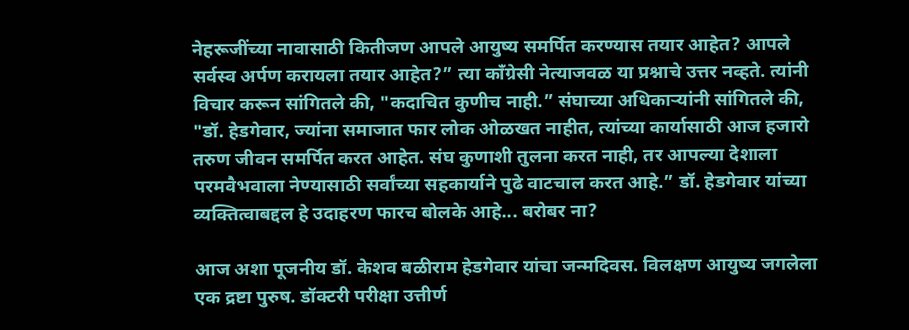नेहरूजींच्या नावासाठी कितीजण आपले आयुष्य समर्पित करण्यास तयार आहेत? आपले सर्वस्व अर्पण करायला तयार आहेत?” त्या काँग्रेसी नेत्याजवळ या प्रश्नाचे उत्तर नव्हते. त्यांनी विचार करून सांगितले की, "कदाचित कुणीच नाही.” संघाच्या अधिकार्‍यांनी सांगितले की, "डॉ. हेडगेवार, ज्यांना समाजात फार लोक ओळखत नाहीत, त्यांच्या कार्यासाठी आज हजारो तरुण जीवन समर्पित करत आहेत. संघ कुणाशी तुलना करत नाही, तर आपल्या देशाला परमवैभवाला नेण्यासाठी सर्वांच्या सहकार्याने पुढे वाटचाल करत आहे.” डॉ. हेडगेवार यांच्या व्यक्तित्वाबद्दल हे उदाहरण फारच बोलके आहे... बरोबर ना?

आज अशा पूजनीय डॉ. केशव बळीराम हेडगेवार यांचा जन्मदिवस. विलक्षण आयुष्य जगलेला एक द्रष्टा पुरुष. डॉक्टरी परीक्षा उत्तीर्ण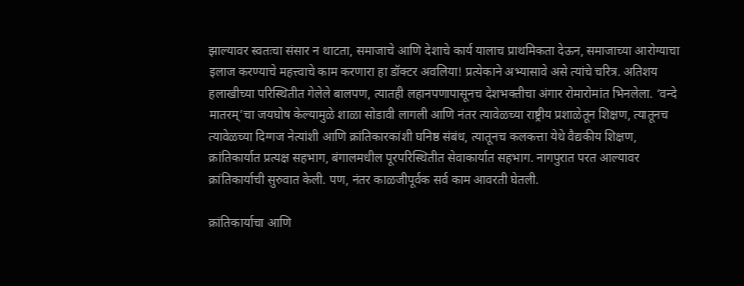झाल्यावर स्वतःचा संसार न थाटता, समाजाचे आणि देशाचे कार्य यालाच प्राथमिकता देऊन, समाजाच्या आरोग्याचा इलाज करण्याचे महत्त्वाचे काम करणारा हा डॉक्टर अवलिया! प्रत्येकाने अभ्यासावे असे त्यांचे चरित्र. अतिशय हलाखीच्या परिस्थितीत गेलेले बालपण, त्यातही लहानपणापासूनच देशभक्तीचा अंगार रोमारोमांत भिनलेला. ‘वन्दे मातरम्’चा जयघोष केल्यामुळे शाळा सोडावी लागली आणि नंतर त्यावेळच्या राष्ट्रीय प्रशाळेतून शिक्षण, त्यातूनच त्यावेळच्या दिग्गज नेत्यांशी आणि क्रांतिकारकांशी घनिष्ठ संबंध, त्यातूनच कलकत्ता येथे वैद्यकीय शिक्षण, क्रांतिकार्यात प्रत्यक्ष सहभाग, बंगालमधील पूरपरिस्थितीत सेवाकार्यात सहभाग. नागपुरात परत आल्यावर क्रांतिकार्याची सुरुवात केली. पण, नंतर काळजीपूर्वक सर्व काम आवरती घेतली.

क्रांतिकार्याचा आणि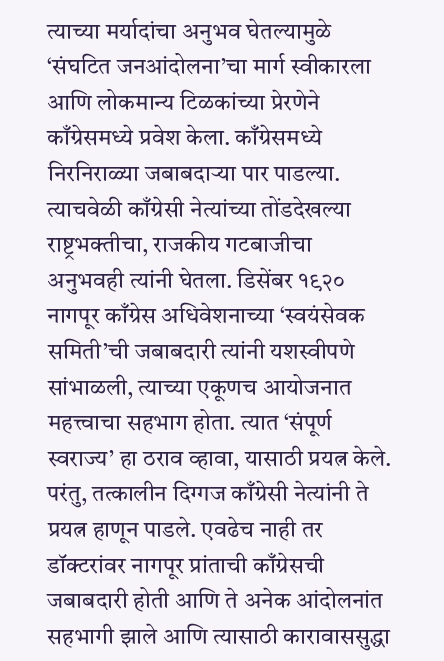त्याच्या मर्यादांचा अनुभव घेतल्यामुळे ‘संघटित जनआंदोलना’चा मार्ग स्वीकारला आणि लोकमान्य टिळकांच्या प्रेरणेने काँग्रेसमध्ये प्रवेश केला. काँग्रेसमध्ये निरनिराळ्या जबाबदार्‍या पार पाडल्या. त्याचवेळी काँग्रेसी नेत्यांच्या तोंडदेखल्या राष्ट्रभक्तीचा, राजकीय गटबाजीचा अनुभवही त्यांनी घेतला. डिसेंबर १९२० नागपूर काँग्रेस अधिवेशनाच्या ‘स्वयंसेवक समिती’ची जबाबदारी त्यांनी यशस्वीपणे सांभाळली, त्याच्या एकूणच आयोजनात महत्त्वाचा सहभाग होता. त्यात ‘संपूर्ण स्वराज्य’ हा ठराव व्हावा, यासाठी प्रयत्न केले. परंतु, तत्कालीन दिग्गज काँग्रेसी नेत्यांनी ते प्रयत्न हाणून पाडले. एवढेच नाही तर डॉक्टरांवर नागपूर प्रांताची काँग्रेसची जबाबदारी होती आणि ते अनेक आंदोलनांत सहभागी झाले आणि त्यासाठी कारावाससुद्धा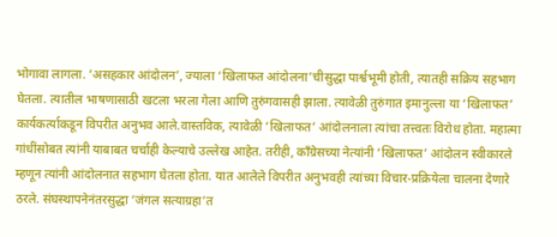भोगावा लागला. ‘असहकार आंदोलन’, ज्याला ‘खिलाफत आंदोलना’चीसुद्धा पार्श्वभूमी होती, त्यातही सक्रिय सहभाग घेतला. त्यातील भाषणासाठी खटला भरला गेला आणि तुरुंगवासही झाला. त्यावेळी तुरुंगात इमानुल्ला या ‘खिलाफत’ कार्यकर्त्याकडून विपरीत अनुभव आले.वास्तविक, त्यावेळी ‘खिलाफत’ आंदोलनाला त्यांचा तत्त्वतः विरोध होता. महात्मा गांधींसोबत त्यांनी याबाबत चर्चाही केल्याचे उल्लेख आहेत. तरीही, काँग्रेसच्या नेत्यांनी ‘खिलाफत’ आंदोलन स्वीकारले म्हणून त्यांनी आंदोलनात सहभाग घेतला होता. यात आलेले विपरीत अनुभवही त्यांच्या विचार-प्रक्रियेला चालना देणारे ठरले. संघस्थापनेनंतरसुद्धा ‘जंगल सत्याग्रहा’त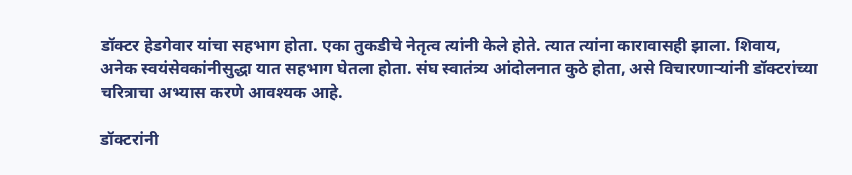डॉक्टर हेडगेवार यांचा सहभाग होता. एका तुकडीचे नेतृत्व त्यांनी केले होते. त्यात त्यांना कारावासही झाला. शिवाय, अनेक स्वयंसेवकांनीसुद्धा यात सहभाग घेतला होता. संघ स्वातंत्र्य आंदोलनात कुठे होता, असे विचारणार्‍यांनी डॉक्टरांच्या चरित्राचा अभ्यास करणे आवश्यक आहे.

डॉक्टरांनी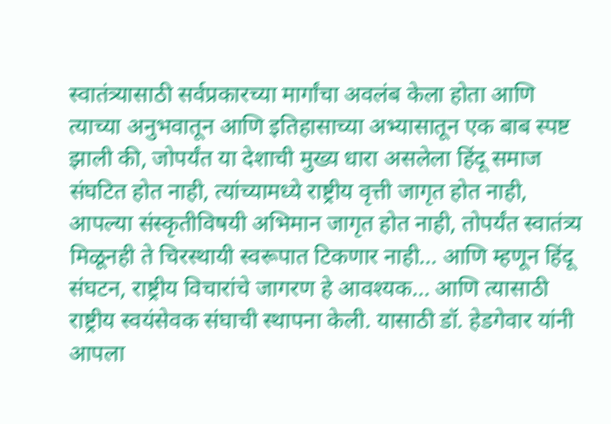स्वातंत्र्यासाठी सर्वप्रकारच्या मार्गांचा अवलंब केला होता आणि त्याच्या अनुभवातून आणि इतिहासाच्या अभ्यासातून एक बाब स्पष्ट झाली की, जोपर्यंत या देशाची मुख्य धारा असलेला हिंदू समाज संघटित होत नाही, त्यांच्यामध्ये राष्ट्रीय वृत्ती जागृत होत नाही, आपल्या संस्कृतीविषयी अभिमान जागृत होत नाही, तोपर्यंत स्वातंत्र्य मिळूनही ते चिरस्थायी स्वरूपात टिकणार नाही... आणि म्हणून हिंदू संघटन, राष्ट्रीय विचारांचे जागरण हे आवश्यक... आणि त्यासाठी राष्ट्रीय स्वयंसेवक संघाची स्थापना केली. यासाठी डॉ. हेडगेवार यांनी आपला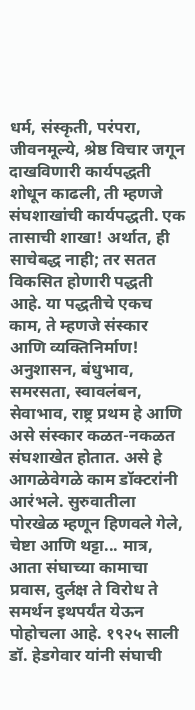धर्म, संस्कृती, परंपरा, जीवनमूल्ये, श्रेष्ठ विचार जगून दाखविणारी कार्यपद्धती शोधून काढली, ती म्हणजे संघशाखांची कार्यपद्धती. एक तासाची शाखा! अर्थात, ही साचेबद्ध नाही; तर सतत विकसित होणारी पद्धती आहे. या पद्धतीचे एकच काम, ते म्हणजे संस्कार आणि व्यक्तिनिर्माण! अनुशासन, बंधुभाव, समरसता, स्वावलंबन, सेवाभाव, राष्ट्र प्रथम हे आणि असे संस्कार कळत-नकळत संघशाखेत होतात. असे हे आगळेवेगळे काम डॉक्टरांनी आरंभले. सुरुवातीला पोरखेळ म्हणून हिणवले गेले, चेष्टा आणि थट्टा... मात्र, आता संघाच्या कामाचा प्रवास, दुर्लक्ष ते विरोध ते समर्थन इथपर्यंत येऊन पोहोचला आहे. १९२५ साली डॉ. हेडगेवार यांनी संघाची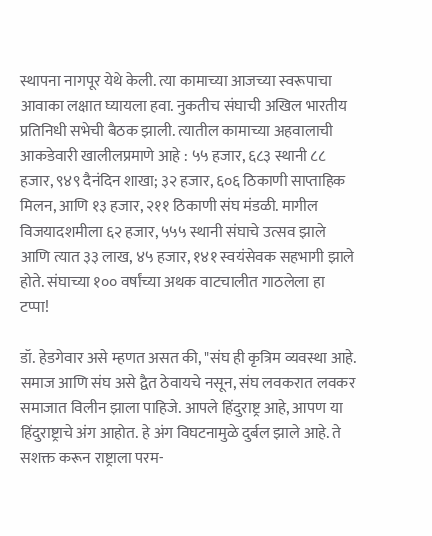स्थापना नागपूर येथे केली. त्या कामाच्या आजच्या स्वरूपाचा आवाका लक्षात घ्यायला हवा. नुकतीच संघाची अखिल भारतीय प्रतिनिधी सभेची बैठक झाली. त्यातील कामाच्या अहवालाची आकडेवारी खालीलप्रमाणे आहे : ५५ हजार, ६८३ स्थानी ८८ हजार, ९४९ दैनंदिन शाखा; ३२ हजार, ६०६ ठिकाणी साप्ताहिक मिलन, आणि १३ हजार, २११ ठिकाणी संघ मंडळी. मागील विजयादशमीला ६२ हजार, ५५५ स्थानी संघाचे उत्सव झाले आणि त्यात ३३ लाख, ४५ हजार, १४१ स्वयंसेवक सहभागी झाले होते. संघाच्या १०० वर्षांच्या अथक वाटचालीत गाठलेला हा टप्पा!

डॉ. हेडगेवार असे म्हणत असत की, "संघ ही कृत्रिम व्यवस्था आहे. समाज आणि संघ असे द्वैत ठेवायचे नसून, संघ लवकरात लवकर समाजात विलीन झाला पाहिजे. आपले हिंदुराष्ट्र आहे, आपण या हिंदुराष्ट्राचे अंग आहोत. हे अंग विघटनामुळे दुर्बल झाले आहे. ते सशक्त करून राष्ट्राला परम-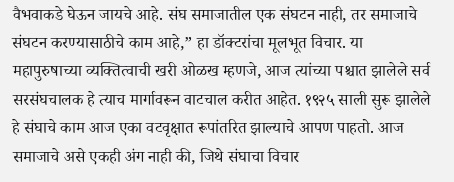वैभवाकडे घेऊन जायचे आहे. संघ समाजातील एक संघटन नाही, तर समाजाचे संघटन करण्यासाठीचे काम आहे,” हा डॉक्टरांचा मूलभूत विचार. या महापुरुषाच्या व्यक्तित्वाची खरी ओळख म्हणजे, आज त्यांच्या पश्चात झालेले सर्व सरसंघचालक हे त्याच मार्गावरून वाटचाल करीत आहेत. १९२५ साली सुरू झालेले हे संघाचे काम आज एका वटवृक्षात रूपांतरित झाल्याचे आपण पाहतो. आज समाजाचे असे एकही अंग नाही की, जिथे संघाचा विचार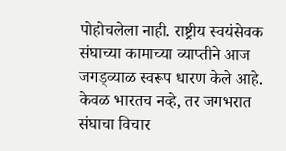पोहोचलेला नाही. राष्ट्रीय स्वयंसेवक संघाच्या कामाच्या व्याप्तीने आज जगड्व्याळ स्वरूप धारण केले आहे. केवळ भारतच नव्हे, तर जगभरात संघाचा विचार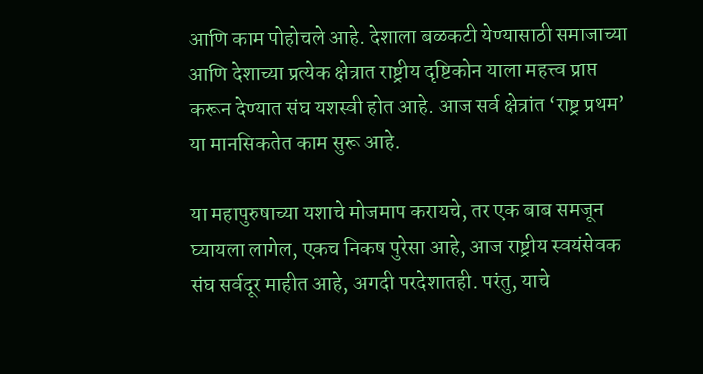आणि काम पोहोचले आहे. देशाला बळकटी येण्यासाठी समाजाच्या आणि देशाच्या प्रत्येक क्षेत्रात राष्ट्रीय दृष्टिकोन याला महत्त्व प्राप्त करून देण्यात संघ यशस्वी होत आहे. आज सर्व क्षेत्रांत ‘राष्ट्र प्रथम’ या मानसिकतेत काम सुरू आहे.

या महापुरुषाच्या यशाचे मोजमाप करायचे, तर एक बाब समजून घ्यायला लागेल, एकच निकष पुरेसा आहे, आज राष्ट्रीय स्वयंसेवक संघ सर्वदूर माहीत आहे, अगदी परदेशातही. परंतु, याचे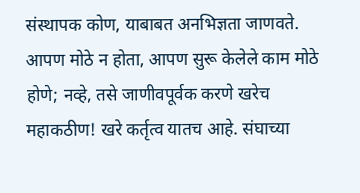संस्थापक कोण, याबाबत अनभिज्ञता जाणवते. आपण मोठे न होता, आपण सुरू केलेले काम मोठे होणे; नव्हे, तसे जाणीवपूर्वक करणे खरेच महाकठीण! खरे कर्तृत्व यातच आहे. संघाच्या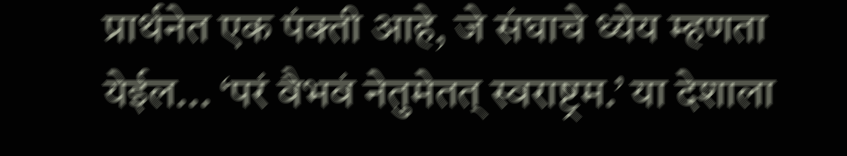प्रार्थनेत एक पंक्ती आहे, जे संघाचे ध्येय म्हणता येईल... ‘परं वैभवं नेतुमेतत् स्वराष्ट्रम.’ या देशाला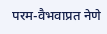परम-वैभवाप्रत नेणे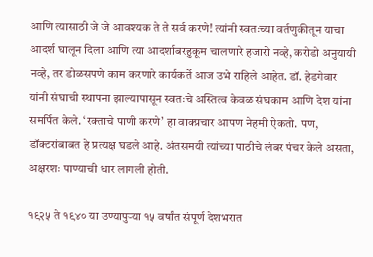आणि त्यासाठी जे जे आवश्यक ते ते सर्व करणे! त्यांनी स्वतःच्या वर्तणुकीतून याचा आदर्श घालून दिला आणि त्या आदर्शाबरहुकूम चालणारे हजारो नव्हे, करोडो अनुयायी नव्हे, तर डोळसपणे काम करणारे कार्यकर्ते आज उभे राहिले आहेत. डॉ. हेडगेवार यांनी संघाची स्थापना झाल्यापासून स्वतःचे अस्तित्व केवळ संघकाम आणि देश यांना समर्पित केले. ‘रक्ताचे पाणी करणे’ हा वाक्प्रचार आपण नेहमी ऐकतो. पण, डॉक्टरांबाबत हे प्रत्यक्ष घडले आहे. अंतसमयी त्यांच्या पाठीचे लंबर पंचर केले असता, अक्षरशः पाण्याची धार लागली होती.

१९२५ ते १९४० या उण्यापुर्‍या १५ वर्षांत संपूर्ण देशभरात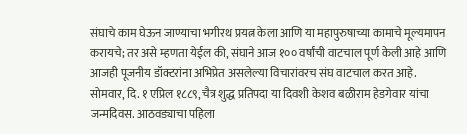संघाचे काम घेऊन जाण्याचा भगीरथ प्रयत्न केला आणि या महापुरुषाच्या कामाचे मूल्यमापन करायचे; तर असे म्हणता येईल की, संघाने आज १०० वर्षांची वाटचाल पूर्ण केली आहे आणि आजही पूजनीय डॉक्टरांना अभिप्रेत असलेल्या विचारांवरच संघ वाटचाल करत आहे. सोमवार, दि. १ एप्रिल १८८९, चैत्र शुद्ध प्रतिपदा या दिवशी केशव बळीराम हेडगेवार यांचा जन्मदिवस. आठवड्याचा पहिला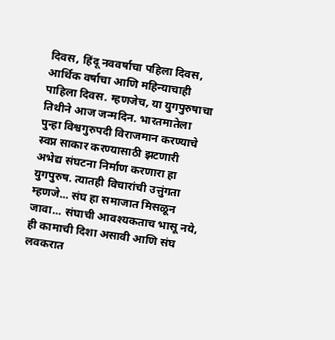दिवस, हिंदू नववर्षाचा पहिला दिवस, आर्थिक वर्षाचा आणि महिन्याचाही पाहिला दिवस. म्हणजेच, या युगपुरुषाचा तिथीने आज जन्मदिन. भारतमातेला पुन्हा विश्वगुरुपदी विराजमान करण्याचे स्वप्न साकार करण्यासाठी झटणारी अभेद्य संघटना निर्माण करणारा हा युगपुरुष. त्यातही विचारांची उत्तुंगता म्हणजे... संघ हा समाजात मिसळून जावा... संघाची आवश्यकताच भासू नये, ही कामाची दिशा असावी आणि संघ लवकरात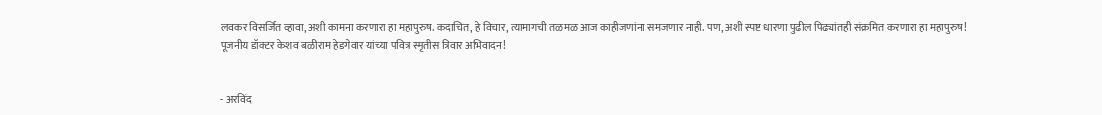लवकर विसर्जित व्हावा, अशी कामना करणारा हा महापुरुष. कदाचित, हे विचार, त्यामागची तळमळ आज काहीजणांना समजणार नाही. पण, अशी स्पष्ट धारणा पुढील पिढ्यांतही संक्रमित करणारा हा महापुरुष!
पूजनीय डॉक्टर केशव बळीराम हेडगेवार यांच्या पवित्र स्मृतीस त्रिवार अभिवादन!


- अरविंद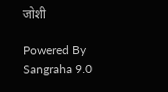जोशी

Powered By Sangraha 9.0